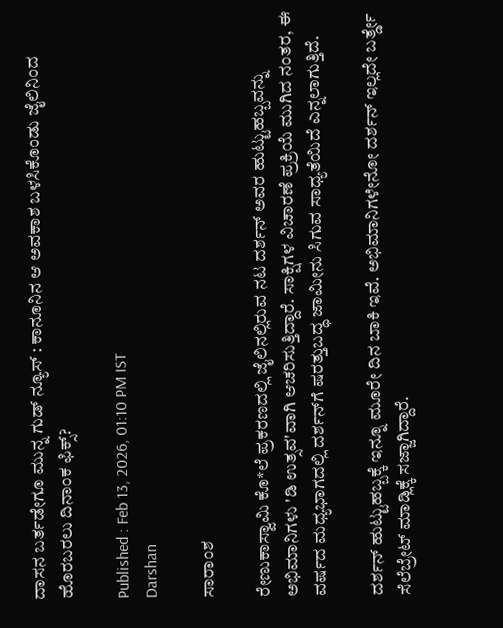ದಾಸನ ಬರ್ತಡೇಗೂ ಮುನ್ನ ಗುಡ್ ನ್ಯೂಸ್ : ಕಾನೂನಿನ ಆ ಅವಕಾಶ ಬಳಸಿಕೊಂಡು ಜೈಲಿನಿಂದ ಹೊರಬರಲು ದಿನಾಂಕ ಫಿಕ್ಸ್?

Published : Feb 13, 2026, 01:10 PM IST
Darshan

ಸಾರಾಂಶ

ರೇಣುಕಾಸ್ವಾಮಿ ಕೊ*ಲೆ ಪ್ರಕರಣದಲ್ಲಿ ಜೈಲಿನಲ್ಲಿರುವ ನಟ ದರ್ಶನ್ ಅವರ ಹುಟ್ಟುಹಬ್ಬವನ್ನು ಅಭಿಮಾನಿಗಳು 'ಡಿ ಉತ್ಸವ'ವಾಗಿ ಆಚರಿಸುತ್ತಿದ್ದಾರೆ. ಸಾಕ್ಷಿಗಳ ವಿಚಾರಣೆ ಪ್ರಕ್ರಿಯೆ ಮುಗಿದ ನಂತರ, ಈ ವರ್ಷದ ಮಧ್ಯಭಾಗದಲ್ಲಿ ದರ್ಶನ್‌ಗೆ ಷರತ್ತುಬದ್ಧ ಜಾಮೀನು ಸಿಗುವ ಸಾಧ್ಯತೆಯಿದೆ ಎನ್ನಲಾಗುತ್ತಿದೆ.

ದರ್ಶನ್ ಹುಟ್ಟುಹಬ್ಬಕ್ಕೆ ಇನ್ನೂ ಮೂರೇ ದಿನ ಬಾಕಿ ಇವೆ. ಅಭಿಮಾನಿಗಳೇನೋ ದರ್ಶನ್ ಇಲ್ಲದೇ ಬರ್ತ್ಡೇ ಸೆಲೆಬ್ರೇಟ್ ಮಾಡ್ಲಿಕ್ಕೆ ಸಜ್ಜಾಗಿದ್ದಾರೆ.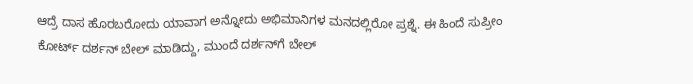ಆದ್ರೆ ದಾಸ ಹೊರಬರೋದು ಯಾವಾಗ ಅನ್ನೋದು ಅಭಿಮಾನಿಗಳ ಮನದಲ್ಲಿರೋ ಪ್ರಶ್ನೆ. ಈ ಹಿಂದೆ ಸುಪ್ರೀಂ ಕೋರ್ಟ್ ದರ್ಶನ್ ಬೇಲ್ ಮಾಡಿದ್ದು, ಮುಂದೆ ದರ್ಶನ್‌ಗೆ ಬೇಲ್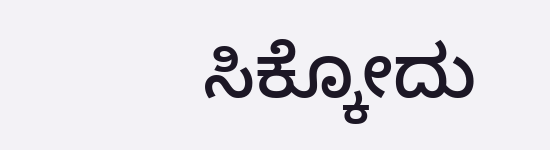ಸಿಕ್ಕೋದು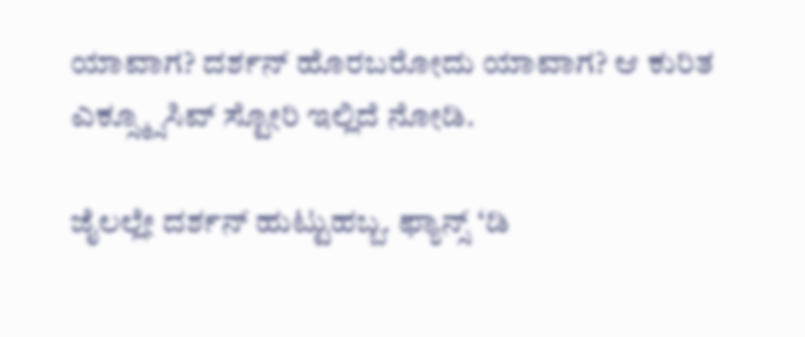ಯಾವಾಗ? ದರ್ಶನ್ ಹೊರಬರೋದು ಯಾವಾಗ? ಆ ಕುರಿತ ಎಕ್ಸ್ಕ್ಸೂಸಿವ್ ಸ್ಟೋರಿ ಇಲ್ಲಿದೆ ನೋಡಿ.

ಜೈಲಲ್ಲೇ ದರ್ಶನ್ ಹುಟ್ಟುಹಬ್ಬ. ಫ್ಯಾನ್ಸ್ ‘ಡಿ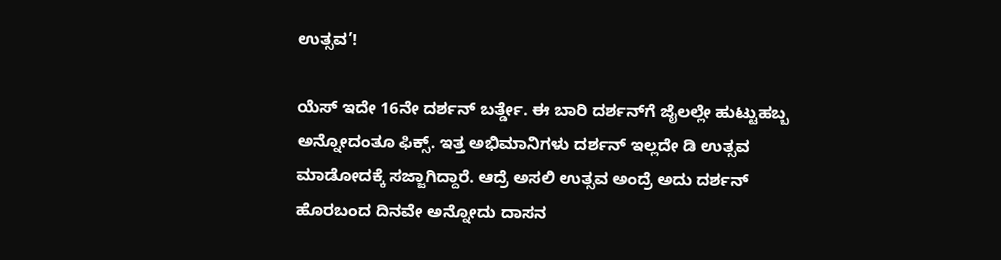ಉತ್ಸವ’!

ಯೆಸ್ ಇದೇ 16ನೇ ದರ್ಶನ್ ಬರ್ತ್ಡೇ. ಈ ಬಾರಿ ದರ್ಶನ್‌ಗೆ ಜೈಲಲ್ಲೇ ಹುಟ್ಟುಹಬ್ಬ ಅನ್ನೋದಂತೂ ಫಿಕ್ಸ್. ಇತ್ತ ಅಭಿಮಾನಿಗಳು ದರ್ಶನ್ ಇಲ್ಲದೇ ಡಿ ಉತ್ಸವ ಮಾಡೋದಕ್ಕೆ ಸಜ್ಜಾಗಿದ್ದಾರೆ. ಆದ್ರೆ ಅಸಲಿ ಉತ್ಸವ ಅಂದ್ರೆ ಅದು ದರ್ಶನ್ ಹೊರಬಂದ ದಿನವೇ ಅನ್ನೋದು ದಾಸನ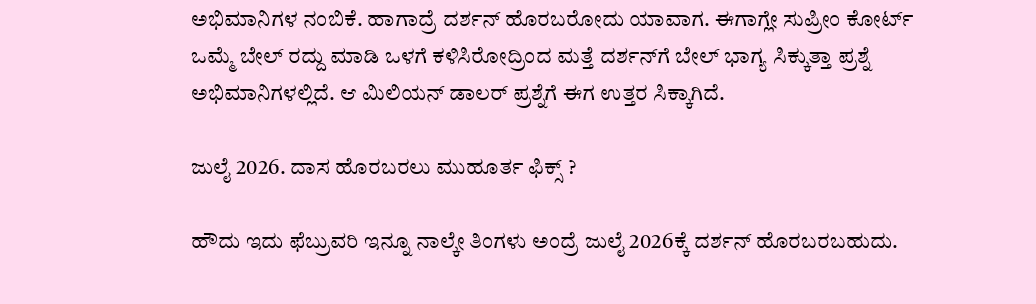ಅಭಿಮಾನಿಗಳ ನಂಬಿಕೆ. ಹಾಗಾದ್ರೆ ದರ್ಶನ್ ಹೊರಬರೋದು ಯಾವಾಗ. ಈಗಾಗ್ಲೇ ಸುಪ್ರೀಂ ಕೋರ್ಟ್ ಒಮ್ಮೆ ಬೇಲ್ ರದ್ದು ಮಾಡಿ ಒಳಗೆ ಕಳಿಸಿರೋದ್ರಿಂದ ಮತ್ತೆ ದರ್ಶನ್‌ಗೆ ಬೇಲ್ ಭಾಗ್ಯ ಸಿಕ್ಕುತ್ತಾ ಪ್ರಶ್ನೆ ಅಭಿಮಾನಿಗಳಲ್ಲಿದೆ. ಆ ಮಿಲಿಯನ್ ಡಾಲರ್ ಪ್ರಶ್ನೆಗೆ ಈಗ ಉತ್ತರ ಸಿಕ್ಕಾಗಿದೆ.

ಜುಲೈ 2026. ದಾಸ ಹೊರಬರಲು ಮುಹೂರ್ತ ಫಿಕ್ಸ್ ?

ಹೌದು ಇದು ಫೆಬ್ರುವರಿ ಇನ್ನೂ ನಾಲ್ಕೇ ತಿಂಗಳು ಅಂದ್ರೆ ಜುಲೈ 2026ಕ್ಕೆ ದರ್ಶನ್ ಹೊರಬರಬಹುದು.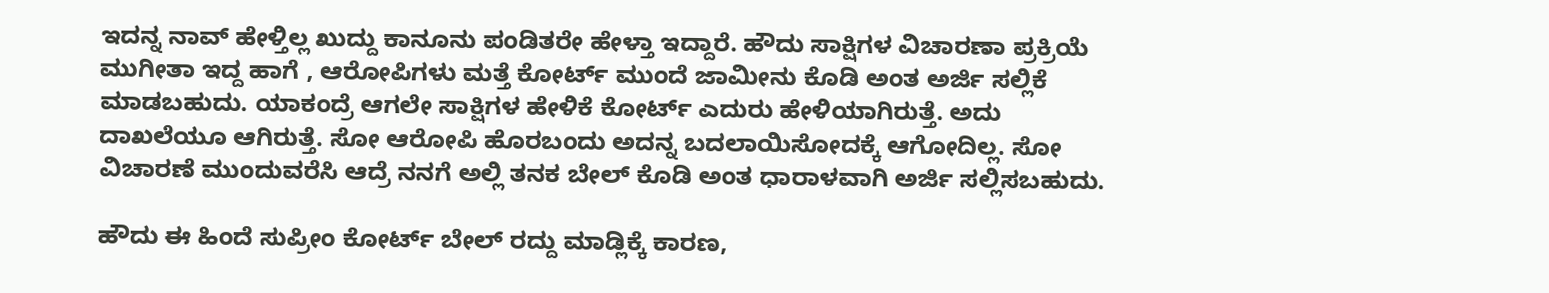ಇದನ್ನ ನಾವ್ ಹೇಳ್ತಿಲ್ಲ ಖುದ್ದು ಕಾನೂನು ಪಂಡಿತರೇ ಹೇಳ್ತಾ ಇದ್ದಾರೆ. ಹೌದು ಸಾಕ್ಷಿಗಳ ವಿಚಾರಣಾ ಪ್ರಕ್ರಿಯೆ ಮುಗೀತಾ ಇದ್ದ ಹಾಗೆ , ಆರೋಪಿಗಳು ಮತ್ತೆ ಕೋರ್ಟ್ ಮುಂದೆ ಜಾಮೀನು ಕೊಡಿ ಅಂತ ಅರ್ಜಿ ಸಲ್ಲಿಕೆ ಮಾಡಬಹುದು. ಯಾಕಂದ್ರೆ ಆಗಲೇ ಸಾಕ್ಷಿಗಳ ಹೇಳಿಕೆ ಕೋರ್ಟ್ ಎದುರು ಹೇಳಿಯಾಗಿರುತ್ತೆ. ಅದು ದಾಖಲೆಯೂ ಆಗಿರುತ್ತೆ. ಸೋ ಆರೋಪಿ ಹೊರಬಂದು ಅದನ್ನ ಬದಲಾಯಿಸೋದಕ್ಕೆ ಆಗೋದಿಲ್ಲ. ಸೋ ವಿಚಾರಣೆ ಮುಂದುವರೆಸಿ ಆದ್ರೆ ನನಗೆ ಅಲ್ಲಿ ತನಕ ಬೇಲ್ ಕೊಡಿ ಅಂತ ಧಾರಾಳವಾಗಿ ಅರ್ಜಿ ಸಲ್ಲಿಸಬಹುದು.

ಹೌದು ಈ ಹಿಂದೆ ಸುಪ್ರೀಂ ಕೋರ್ಟ್ ಬೇಲ್ ರದ್ದು ಮಾಡ್ಲಿಕ್ಕೆ ಕಾರಣ,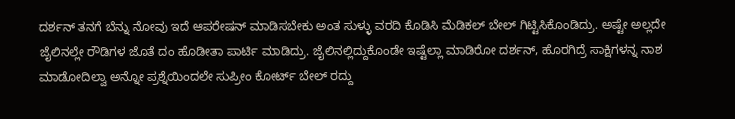ದರ್ಶನ್ ತನಗೆ ಬೆನ್ನು ನೋವು ಇದೆ ಆಪರೇಷನ್ ಮಾಡಿಸಬೇಕು ಅಂತ ಸುಳ್ಳು ವರದಿ ಕೊಡಿಸಿ ಮೆಡಿಕಲ್ ಬೇಲ್ ಗಿಟ್ಟಿಸಿಕೊಂಡಿದ್ರು. ಅಷ್ಟೇ ಅಲ್ಲದೇ ಜೈಲಿನಲ್ಲೇ ರೌಡಿಗಳ ಜೊತೆ ದಂ ಹೊಡೀತಾ ಪಾರ್ಟಿ ಮಾಡಿದ್ರು. ಜೈಲಿನಲ್ಲಿದ್ದುಕೊಂಡೇ ಇಷ್ಟೆಲ್ಲಾ ಮಾಡಿರೋ ದರ್ಶನ್, ಹೊರಗಿದ್ರೆ ಸಾಕ್ಷಿಗಳನ್ನ ನಾಶ ಮಾಡೋದಿಲ್ವಾ ಅನ್ನೋ ಪ್ರಶ್ನೆಯಿಂದಲೇ ಸುಪ್ರೀಂ ಕೋರ್ಟ್ ಬೇಲ್ ರದ್ದು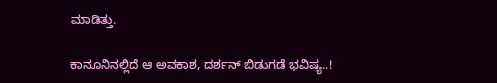ಮಾಡಿತ್ತು.

ಕಾನೂನಿನಲ್ಲಿದೆ ಆ ಅವಕಾಶ, ದರ್ಶನ್ ಬಿಡುಗಡೆ ಭವಿಷ್ಯ..!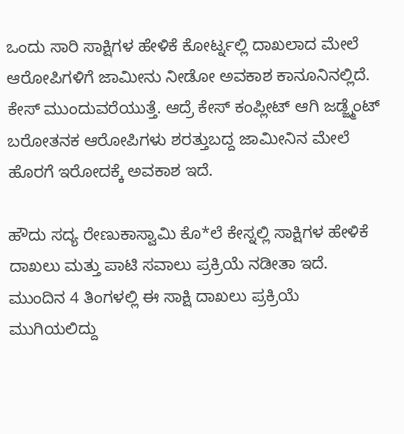ಒಂದು ಸಾರಿ ಸಾಕ್ಷಿಗಳ ಹೇಳಿಕೆ ಕೋರ್ಟ್ನಲ್ಲಿ ದಾಖಲಾದ ಮೇಲೆ ಆರೋಪಿಗಳಿಗೆ ಜಾಮೀನು ನೀಡೋ ಅವಕಾಶ ಕಾನೂನಿನಲ್ಲಿದೆ. ಕೇಸ್ ಮುಂದುವರೆಯುತ್ತೆ. ಆದ್ರೆ ಕೇಸ್ ಕಂಪ್ಲೀಟ್ ಆಗಿ ಜಡ್ಜ್ಮೆಂಟ್ ಬರೋತನಕ ಆರೋಪಿಗಳು ಶರತ್ತುಬದ್ದ ಜಾಮೀನಿನ ಮೇಲೆ ಹೊರಗೆ ಇರೋದಕ್ಕೆ ಅವಕಾಶ ಇದೆ.

ಹೌದು ಸದ್ಯ ರೇಣುಕಾಸ್ವಾಮಿ ಕೊ*ಲೆ ಕೇಸ್ನಲ್ಲಿ ಸಾಕ್ಷಿಗಳ ಹೇಳಿಕೆ ದಾಖಲು ಮತ್ತು ಪಾಟಿ ಸವಾಲು ಪ್ರಕ್ರಿಯೆ ನಡೀತಾ ಇದೆ. ಮುಂದಿನ 4 ತಿಂಗಳಲ್ಲಿ ಈ ಸಾಕ್ಷಿ ದಾಖಲು ಪ್ರಕ್ರಿಯೆ ಮುಗಿಯಲಿದ್ದು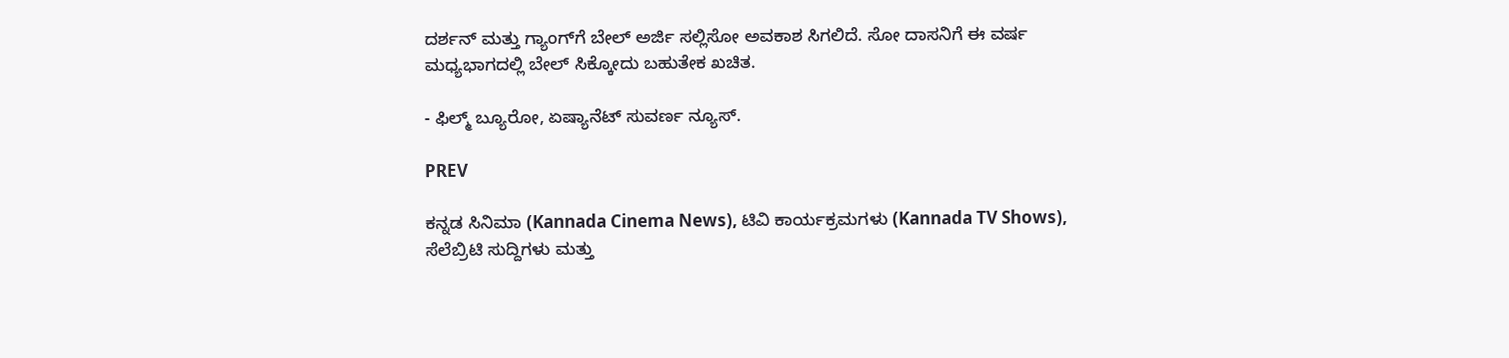ದರ್ಶನ್ ಮತ್ತು ಗ್ಯಾಂಗ್‌ಗೆ ಬೇಲ್ ಅರ್ಜಿ ಸಲ್ಲಿಸೋ ಅವಕಾಶ ಸಿಗಲಿದೆ. ಸೋ ದಾಸನಿಗೆ ಈ ವರ್ಷ ಮಧ್ಯಭಾಗದಲ್ಲಿ ಬೇಲ್ ಸಿಕ್ಕೋದು ಬಹುತೇಕ ಖಚಿತ.

- ಫಿಲ್ಮ್ ಬ್ಯೂರೋ, ಏಷ್ಯಾನೆಟ್ ಸುವರ್ಣ ನ್ಯೂಸ್.

PREV

ಕನ್ನಡ ಸಿನಿಮಾ (Kannada Cinema News), ಟಿವಿ ಕಾರ್ಯಕ್ರಮಗಳು (Kannada TV Shows), ಸೆಲೆಬ್ರಿಟಿ ಸುದ್ದಿಗಳು ಮತ್ತು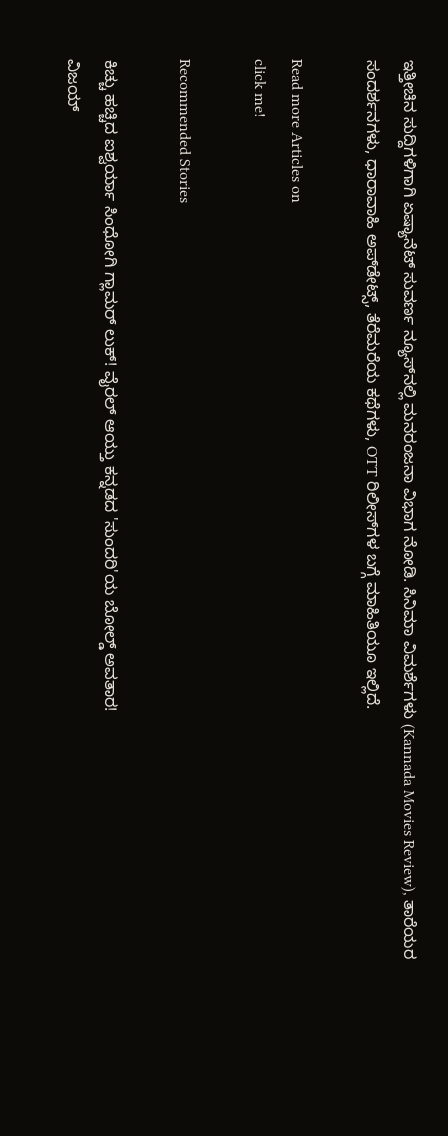ಇತ್ತೀಚಿನ ಸುದ್ದಿಗಳಿಗಾಗಿ ಏಷ್ಯಾನೆಟ್ ಸುವರ್ಣ ನ್ಯೂಸ್‌ನಲ್ಲಿ ಮನರಂಜನಾ ವಿಭಾಗ ನೋಡಿ. ಸಿನಿಮಾ ವಿಮರ್ಶೆಗಳು (Kannada Movies Review), ತಾರೆಯರ ಸಂದರ್ಶನಗಳು, ಧಾರಾವಾಹಿ ಅಪ್‌ಡೇಟ್ಸ್‌, ತೆರೆಮರೆಯ ಕಥೆಗಳು, OTT ರಿಲೀಸ್‌ಗಳ ಬಗ್ಗೆ ಮಾಹಿತಿಯೂ ಇಲ್ಲಿದೆ.

Read more Articles on
click me!

Recommended Stories

ಕಿಚ್ಚು ಹಚ್ಚಿದ ಐಶ್ವರ್ಯಾ ಸಿಂಧೋಗಿ ಗ್ಲಾಮರ್ ಲುಕ್! ವೈರಲ್ ಆಯ್ತು ಕನ್ನಡದ 'ಸುಂದರಿ'ಯ ಬೋಲ್ಡ್ ಅವತಾರ!
ವಿಜಯ್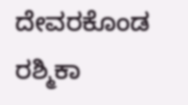ದೇವರಕೊಂಡ ರಶ್ಮಿಕಾ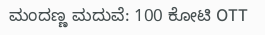ಮಂದಣ್ಣ ಮದುವೆ: 100 ಕೋಟಿ OTT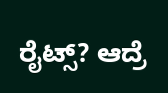ರೈಟ್ಸ್? ಆದ್ರೆ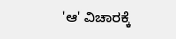'ಆ' ವಿಚಾರಕ್ಕೆ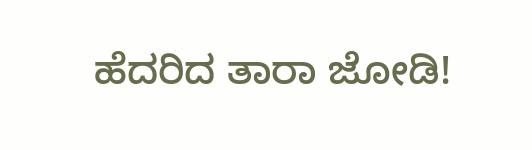ಹೆದರಿದ ತಾರಾ ಜೋಡಿ!